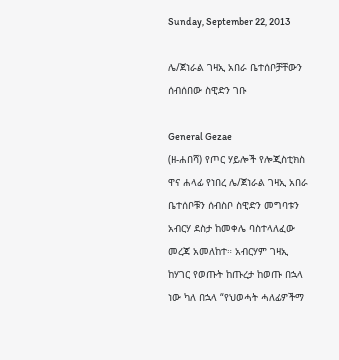Sunday, September 22, 2013

ሌ/ጀነራል ገዛኢ አበራ ቤተሰቦቻቸውን ሰብሰበው ስዊድን ገቡ

General Gezae
(ዘ-ሐበሻ) የጦር ሃይሎች የሎጂስቲክስ ዋና ሐላፊ የነበረ ሌ/ጀነራል ገዛኢ አበራ ቤተሰቦቹን ሰብስቦ ስዊድን መግባቱን አብርሃ ደስታ ከመቀሌ ባስተላለፈው መረጃ አመለከተ። አብርሃም ገዛኢ ከሃገር የወጡት ከጡረታ ከወጡ በኋላ ነው ካለ በኋላ “የህወሓት ሓለፊዎችማ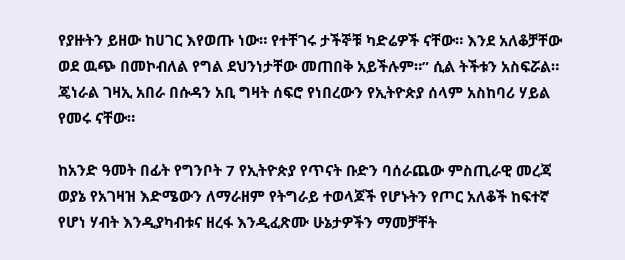የያዙትን ይዘው ከሀገር እየወጡ ነው። የተቸገሩ ታችኞቹ ካድሬዎች ናቸው። እንደ አለቆቻቸው ወደ ዉጭ በመኮብለል የግል ደህንነታቸው መጠበቅ አይችሉም።” ሲል ትችቱን አስፍሯል።
ጄነራል ገዛኢ አበራ በሱዳን አቢ ግዛት ሰፍሮ የነበረውን የኢትዮጵያ ሰላም አስከባሪ ሃይል የመሩ ናቸው።

ከአንድ ዓመት በፊት የግንቦት 7 የኢትዮጵያ የጥናት ቡድን ባሰራጨው ምስጢራዊ መረጃ ወያኔ የአገዛዝ እድሜውን ለማራዘም የትግራይ ተወላጆች የሆኑትን የጦር አለቆች ከፍተኛ የሆነ ሃብት እንዲያካብቱና ዘረፋ እንዲፈጽሙ ሁኔታዎችን ማመቻቸት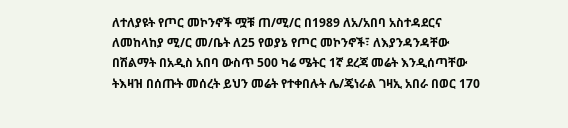ለተለያዩት የጦር መኮንኖች ሟቹ ጠ/ሚ/ር በ1989 ለአ/አበባ አስተዳደርና ለመከላከያ ሚ/ር መ/ቤት ለ25 የወያኔ የጦር መኮንኖች፣ ለእያንዳንዳቸው በሽልማት በአዲስ አበባ ውስጥ 500 ካሬ ሜትር 1ኛ ደረጃ መሬት እንዲሰጣቸው ትእዛዝ በሰጡት መሰረት ይህን መሬት የተቀበሉት ሌ/ጄነራል ገዛኢ አበራ በወር 170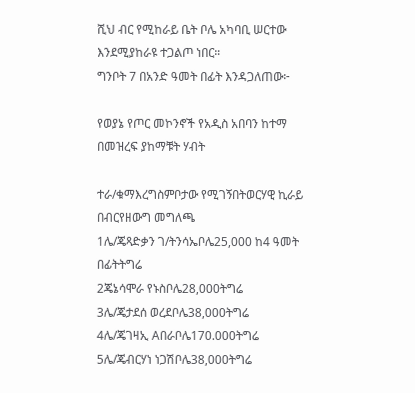ሺህ ብር የሚከራይ ቤት ቦሌ አካባቢ ሠርተው እንደሚያከራዩ ተጋልጦ ነበር።
ግንቦት 7 በአንድ ዓመት በፊት እንዳጋለጠው፦

የወያኔ የጦር መኮንኖች የአዲስ አበባን ከተማ በመዝረፍ ያከማቹት ሃብት

ተራ/ቁማእረግስምቦታው የሚገኝበትወርሃዊ ኪራይ በብርየዘውግ መግለጫ
1ሌ/ጄጻድቃን ገ/ትንሳኤቦሌ25,000 ከ4 ዓመት በፊትትግሬ
2ጄኔሳሞራ የኑስቦሌ28,000ትግሬ
3ሌ/ጄታደሰ ወረደቦሌ38,000ትግሬ
4ሌ/ጄገዛኢ Aበራቦሌ170.000ትግሬ
5ሌ/ጄብርሃነ ነጋሽቦሌ38,000ትግሬ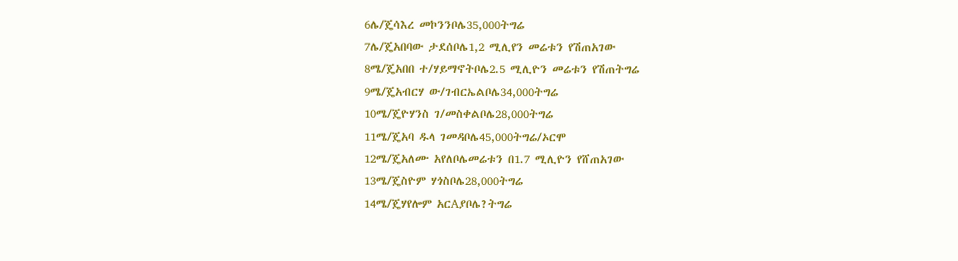6ሌ/ጄሳእረ መኮንንቦሌ35,000ትግሬ
7ሌ/ጄአበባው ታደሰቦሌ1,2 ሚሊየን መሬቱን የሽጠአገው
8ሜ/ጄአበበ ተ/ሃይማኖትቦሌ2.5 ሚሊዮን መሬቱን የሽጠትግሬ
9ሜ/ጄአብርሃ ው/ገብርኤልቦሌ34,000ትግሬ
10ሜ/ጄዮሃንስ ገ/መስቀልቦሌ28,000ትግሬ
11ሜ/ጄአባ ዱላ ገመዳቦሌ45,000ትግሬ/ኦርሞ
12ሜ/ጄአለሙ አየለቦሌመሬቱን በ1.7 ሚሊዮን የሸጠአገው
13ሜ/ጄስዮም ሃጎስቦሌ28,000ትግሬ
14ሜ/ጄሃየሎም አርAያቦሌ?ትግሬ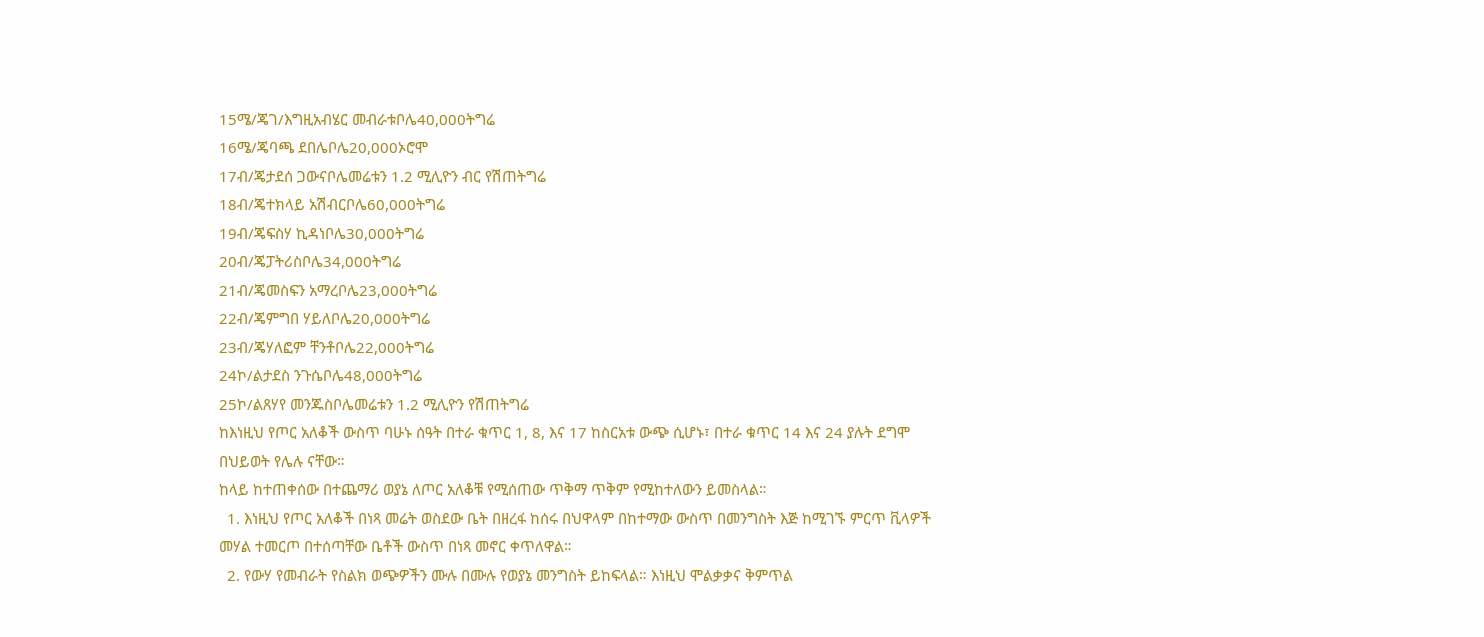15ሜ/ጄገ/እግዚአብሄር መብራቱቦሌ40,000ትግሬ
16ሜ/ጄባጫ ደበሌቦሌ20,000ኦሮሞ
17ብ/ጄታደሰ ጋውናቦሌመሬቱን 1.2 ሚሊዮን ብር የሽጠትግሬ
18ብ/ጄተክላይ አሽብርቦሌ60,000ትግሬ
19ብ/ጄፍስሃ ኪዳነቦሌ30,000ትግሬ
20ብ/ጄፓትሪስቦሌ34,000ትግሬ
21ብ/ጄመስፍን አማረቦሌ23,000ትግሬ
22ብ/ጄምግበ ሃይለቦሌ20,000ትግሬ
23ብ/ጄሃለፎም ቸንቶቦሌ22,000ትግሬ
24ኮ/ልታደስ ንጉሴቦሌ48,000ትግሬ
25ኮ/ልጸሃየ መንጁስቦሌመሬቱን 1.2 ሚሊዮን የሽጠትግሬ
ከእነዚህ የጦር አለቆች ውስጥ ባሁኑ ሰዓት በተራ ቁጥር 1, 8, እና 17 ከስርአቱ ውጭ ሲሆኑ፣ በተራ ቁጥር 14 እና 24 ያሉት ደግሞ በህይወት የሌሉ ናቸው።
ከላይ ከተጠቀሰው በተጨማሪ ወያኔ ለጦር አለቆቹ የሚሰጠው ጥቅማ ጥቅም የሚከተለውን ይመስላል።
  1. እነዚህ የጦር አለቆች በነጻ መሬት ወስደው ቤት በዘረፋ ከሰሩ በህዋላም በከተማው ውስጥ በመንግስት እጅ ከሚገኙ ምርጥ ቪላዎች መሃል ተመርጦ በተሰጣቸው ቤቶች ውስጥ በነጻ መኖር ቀጥለዋል።
  2. የውሃ የመብራት የስልክ ወጭዎችን ሙሉ በሙሉ የወያኔ መንግስት ይከፍላል። እነዚህ ሞልቃቃና ቅምጥል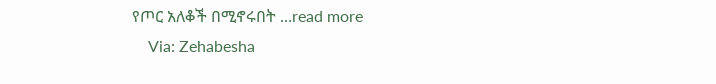የጦር አለቆች በሚኖሩበት …read more
    Via: Zehabesha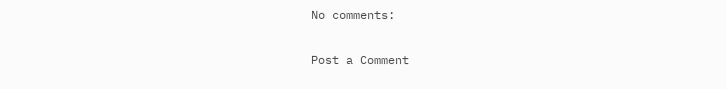No comments:

Post a Comment